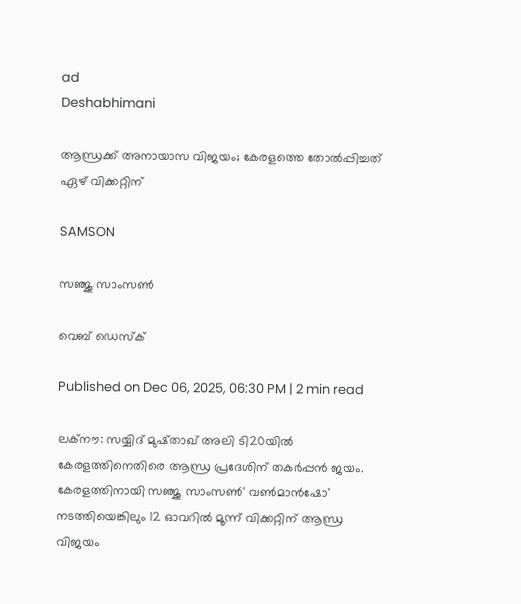ad
Deshabhimani

ആന്ധ്രക്ക് അനായാസ വിജയം; കേരളത്തെ തോൽപ്പിച്ചത് ഏഴ് വിക്കറ്റിന്

SAMSON

സ‍ഞ്ജു സാംസൺ

വെബ് ഡെസ്ക്

Published on Dec 06, 2025, 06:30 PM | 2 min read

ലക്നൗ: സയ്യിദ് മുഷ്താഖ് അലി ടി20യിൽ കേരളത്തിനെതിരെ ആന്ധ്ര പ്രദേശിന് തകർപ്പൻ ജയം. കേരളത്തിനായി സഞ്ജു സാംസൺ' വൺമാൻഷോ' നടത്തിയെങ്കിലും 12 ഓവറിൽ മൂന്ന് വിക്കറ്റിന് ആന്ധ്ര വിജയം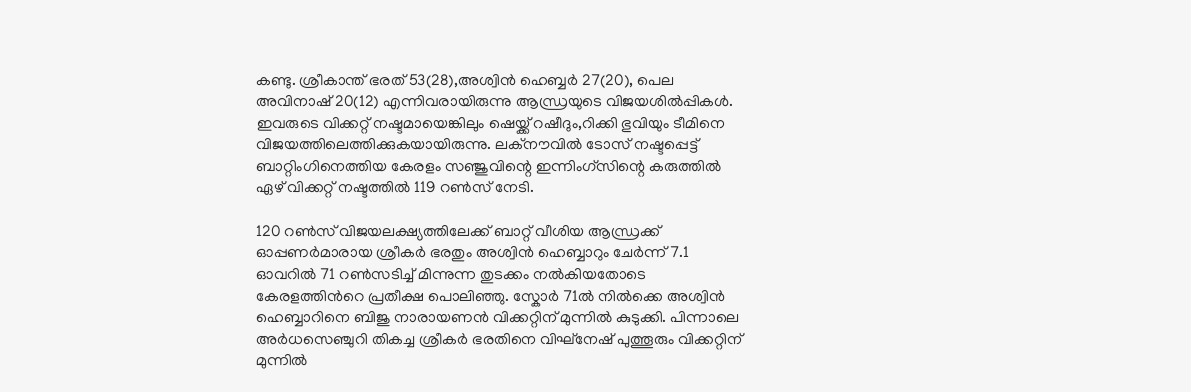കണ്ടു. ശ്രീകാന്ത് ഭരത് 53(28),അശ്വിൻ ഹെബ്ബർ 27(20), പെല അവിനാഷ് 20(12) എന്നിവരായിരുന്നു ആന്ധ്രയുടെ വിജയശില്‍പ്പികള്‍. ഇവരുടെ വിക്കറ്റ് നഷ്ടമായെങ്കിലും ഷെയ്ക്ക് റഷീദും,റിക്കി ഭുവിയും ടീമിനെ വിജയത്തിലെത്തിക്കുകയായിരുന്നു. ലക്‌നൗവിൽ ടോസ് നഷ്ടപ്പെട്ട് ബാറ്റിംഗിനെത്തിയ കേരളം സഞ്ജുവിന്റെ ഇന്നിംഗ്‌സിന്റെ കരുത്തിൽ ഏഴ് വിക്കറ്റ് നഷ്ടത്തിൽ 119 റൺസ് നേടി.

120 റണ്‍സ് വിജയലക്ഷ്യത്തിലേക്ക് ബാറ്റ് വീശിയ ആന്ധ്രക്ക് ഓപ്പണര്‍മാരായ ശ്രീകര്‍ ഭരതും അശ്വിന്‍ ഹെബ്ബാറും ചേര്‍ന്ന് 7.1 ഓവറില്‍ 71 റണ്‍സടിച്ച് മിന്നുന്ന തുടക്കം നല്‍കിയതോടെ കേരളത്തിന്‍റെ പ്രതീക്ഷ പൊലിഞ്ഞു. സ്കോര്‍ 71ല്‍ നില്‍ക്കെ അശ്വിന്‍ ഹെബ്ബാറിനെ ബിജു നാരായണൻ വിക്കറ്റിന് മുന്നില്‍ കുടുക്കി. പിന്നാലെ അര്‍ധസെഞ്ചുറി തികച്ച ശ്രീകര്‍ ഭരതിനെ വിഘ്നേഷ് പുത്തൂരും വിക്കറ്റിന് മുന്നില്‍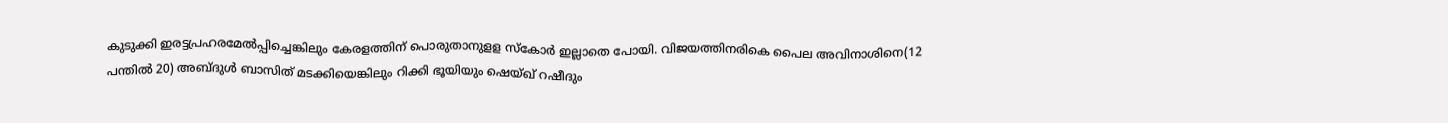കുടുക്കി ഇരട്ടപ്രഹരമേല്‍പ്പിച്ചെങ്കിലും കേരളത്തിന് പൊരുതാനുളള സ്കോര്‍ ഇല്ലാതെ പോയി. വിജയത്തിനരികെ പൈല അവിനാശിനെ(12 പന്തില്‍ 20) അബ്ദുള്‍ ബാസിത് മടക്കിയെങ്കിലും റിക്കി ഭൂയിയും ഷെയ്ഖ് റഷീദും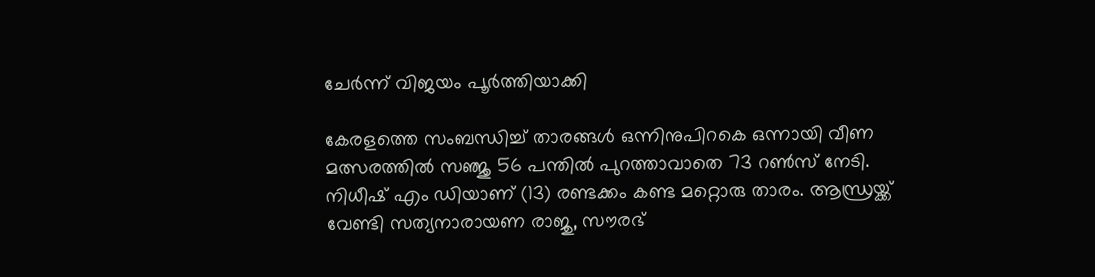ചേര്‍ന്ന് വിജയം പൂര്‍ത്തിയാക്കി

കേരളത്തെ സംബന്ധിച്ച് താരങ്ങൾ ഒന്നിനുപിറകെ ഒന്നായി വീണ മത്സരത്തിൽ സഞ്ജു 56 പന്തിൽ പുറത്താവാതെ 73 റൺസ് നേടി. നിധീഷ് എം ഡിയാണ് (13) രണ്ടക്കം കണ്ട മറ്റൊരു താരം. ആന്ധ്രയ്ക്ക് വേണ്ടി സത്യനാരായണ രാജു, സൗരഭ്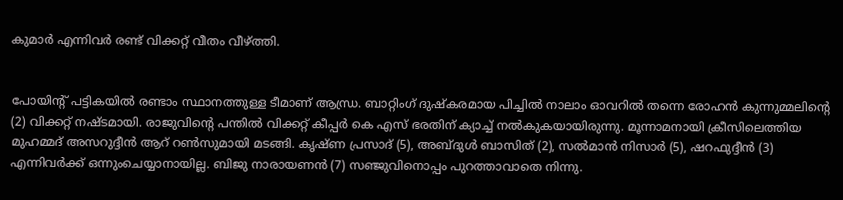കുമാർ എന്നിവർ രണ്ട് വിക്കറ്റ് വീതം വീഴ്ത്തി.


പോയിന്റ് പട്ടികയിൽ രണ്ടാം സ്ഥാനത്തുള്ള ടീമാണ് ആന്ധ്ര. ബാറ്റിംഗ് ദുഷ്‌കരമായ പിച്ചിൽ നാലാം ഓവറിൽ തന്നെ രോഹൻ കുന്നുമ്മലിന്റെ (2) വിക്കറ്റ് നഷ്ടമായി. രാജുവിന്റെ പന്തിൽ വിക്കറ്റ് കീപ്പർ കെ എസ് ഭരതിന് ക്യാച്ച് നൽകുകയായിരുന്നു. മൂന്നാമനായി ക്രീസിലെത്തിയ മുഹമ്മദ് അസറുദ്ദീൻ ആറ് റൺസുമായി മടങ്ങി. കൃഷ്ണ പ്രസാദ് (5), അബ്ദുൾ ബാസിത് (2), സൽമാൻ നിസാർ (5), ഷറഫുദ്ദീൻ (3) എന്നിവർക്ക് ഒന്നുംചെയ്യാനായില്ല. ബിജു നാരായണൻ (7) സഞ്ജുവിനൊപ്പം പുറത്താവാതെ നിന്നു.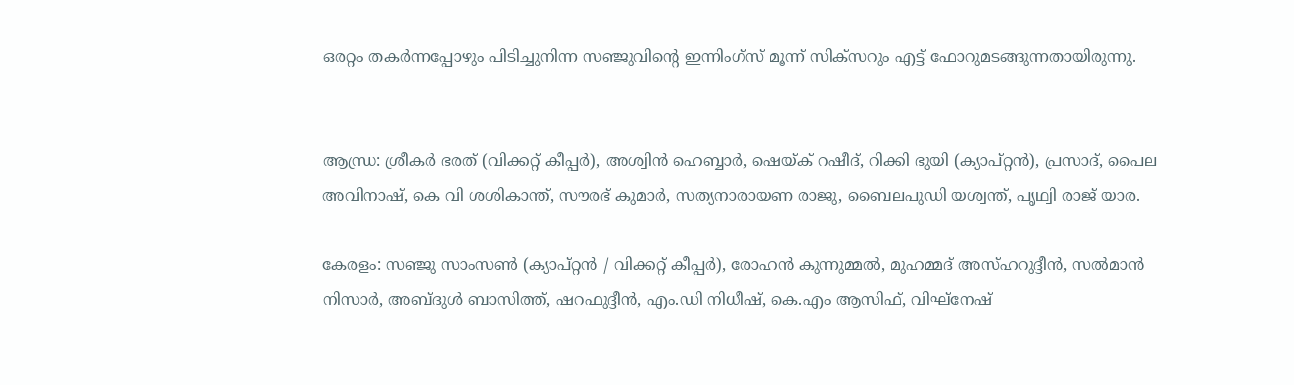ഒരറ്റം തകർന്നപ്പോഴും പിടിച്ചുനിന്ന സഞ്ജുവിന്റെ ഇന്നിംഗ്‌സ് മൂന്ന് സിക്‌സറും എട്ട് ഫോറുമടങ്ങുന്നതായിരുന്നു.


ആന്ധ്ര: ശ്രീകർ ഭരത് (വിക്കറ്റ് കീപ്പർ), അശ്വിൻ ഹെബ്ബാർ, ഷെയ്ക് റഷീദ്, റിക്കി ഭുയി (ക്യാപ്റ്റൻ), പ്രസാദ്, പൈല അവിനാഷ്, കെ വി ശശികാന്ത്, സൗരഭ് കുമാർ, സത്യനാരായണ രാജു, ബൈലപുഡി യശ്വന്ത്, പൃഥ്വി രാജ് യാര.

കേരളം: സഞ്ജു സാംസൺ (ക്യാപ്റ്റൻ / വിക്കറ്റ് കീപ്പർ), രോഹൻ കുന്നുമ്മൽ, മുഹമ്മദ് അസ്ഹറുദ്ദീൻ, സൽമാൻ നിസാർ, അബ്ദുൾ ബാസിത്ത്, ഷറഫുദ്ദീൻ, എം.ഡി നിധീഷ്, കെ.എം ആസിഫ്, വിഘ്‌നേഷ്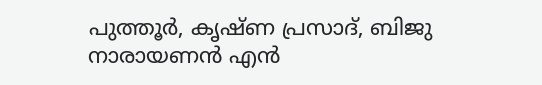പുത്തൂർ, കൃഷ്ണ പ്രസാദ്, ബിജു നാരായണൻ എൻ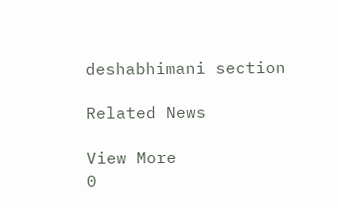deshabhimani section

Related News

View More
0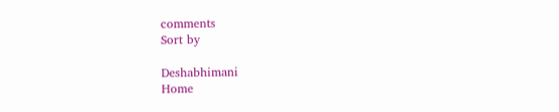comments
Sort by

Deshabhimani
Home